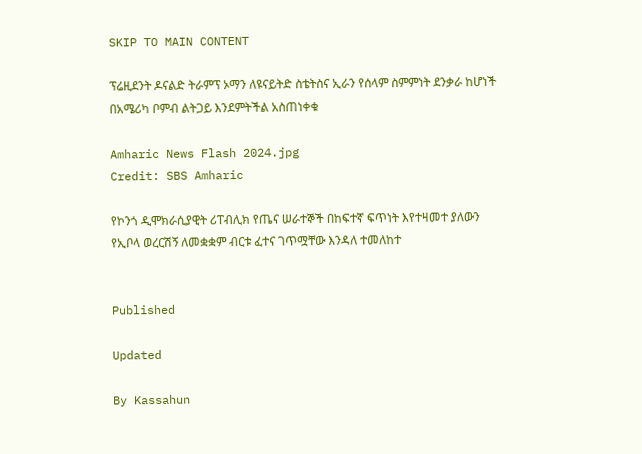SKIP TO MAIN CONTENT

ፕሬዚደንት ዶናልድ ትራምፕ ኦማን ለዩናይትድ ስቴትስና ኢራን የሰላም ስምምነት ደንቃራ ከሆነች በአሜሪካ ቦምብ ልትጋይ እንደምትችል አስጠነቀቁ

Amharic News Flash 2024.jpg
Credit: SBS Amharic

የኮንጎ ዲሞክራሲያዊት ሪፐብሊክ የጤና ሠራተኞች በከፍተኛ ፍጥነት እየተዛመተ ያለውን የኢቦላ ወረርሽኝ ለመቋቋም ብርቱ ፈተና ገጥሟቸው እንዳለ ተመለከተ


Published

Updated

By Kassahun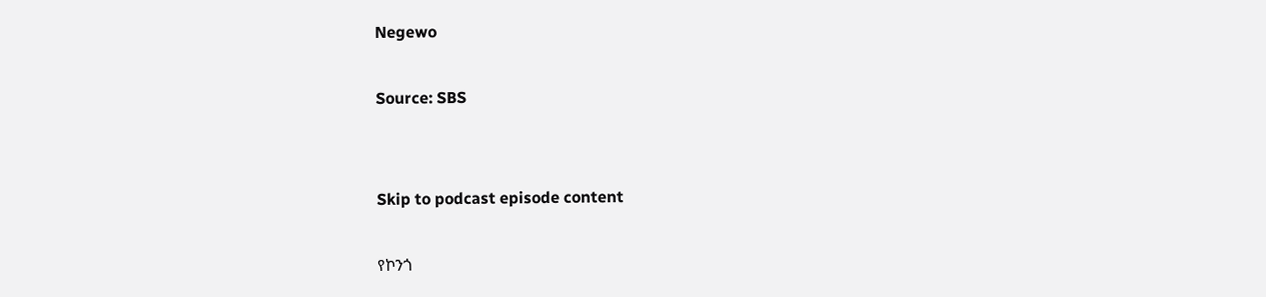Negewo

Source: SBS


Skip to podcast episode content

የኮንጎ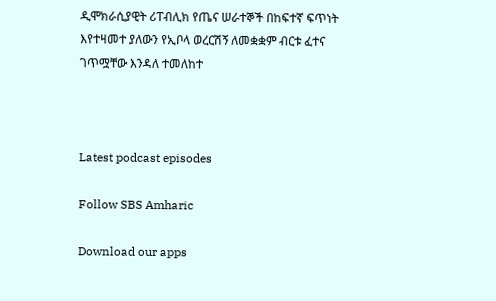ዲሞክራሲያዊት ሪፐብሊክ የጤና ሠራተኞች በከፍተኛ ፍጥነት እየተዛመተ ያለውን የኢቦላ ወረርሽኝ ለመቋቋም ብርቱ ፈተና ገጥሟቸው እንዳለ ተመለከተ



Latest podcast episodes

Follow SBS Amharic

Download our apps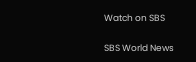Watch on SBS

SBS World News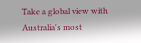Take a global view with Australia's most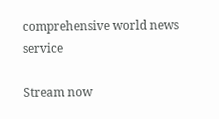comprehensive world news service

Stream now